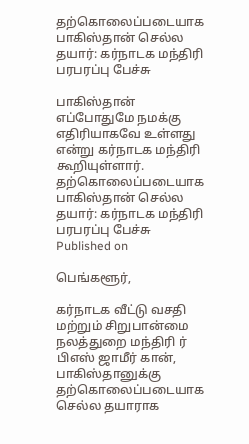தற்கொலைப்படையாக பாகிஸ்தான் செல்ல தயார்: கர்நாடக மந்திரி பரபரப்பு பேச்சு

பாகிஸ்தான் எப்போதுமே நமக்கு எதிரியாகவே உள்ளது என்று கர்நாடக மந்திரி கூறியுள்ளார்.
தற்கொலைப்படையாக பாகிஸ்தான் செல்ல தயார்: கர்நாடக மந்திரி பரபரப்பு பேச்சு
Published on

பெங்களூர்,

கர்நாடக வீட்டு வசதி மற்றும் சிறுபான்மை நலத்துறை மந்திரி ர் பிஎஸ் ஜாமீர் கான், பாகிஸ்தானுக்கு தற்கொலைப்படையாக செல்ல தயாராக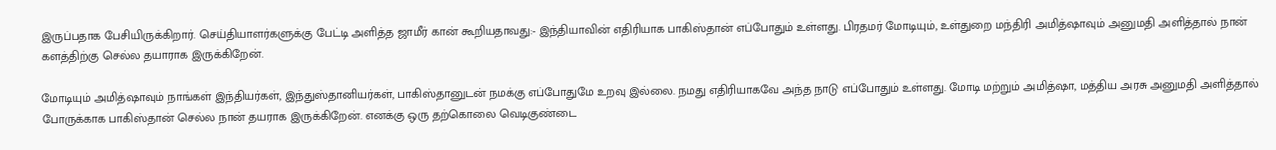இருப்பதாக பேசியிருக்கிறார். செய்தியாளர்களுக்கு பேட்டி அளித்த ஜாமீர் கான் கூறியதாவது:- இந்தியாவின் எதிரியாக பாகிஸ்தான் எப்போதும் உள்ளது. பிரதமர் மோடியும், உள்துறை மந்திரி அமித்ஷாவும் அனுமதி அளித்தால் நான் களத்திற்கு செல்ல தயாராக இருக்கிறேன்.

மோடியும் அமித்ஷாவும் நாங்கள் இந்தியர்கள், இந்துஸ்தானியர்கள், பாகிஸ்தானுடன் நமக்கு எப்போதுமே உறவு இல்லை. நமது எதிரியாகவே அந்த நாடு எப்போதும் உள்ளது. மோடி மற்றும் அமித்ஷா, மத்திய அரசு அனுமதி அளித்தால் போருக்காக பாகிஸ்தான் செல்ல நான் தயராக இருக்கிறேன். எனக்கு ஒரு தற்கொலை வெடிகுண்டை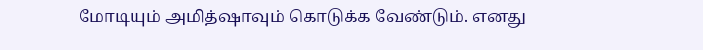மோடியும் அமித்ஷாவும் கொடுக்க வேண்டும். எனது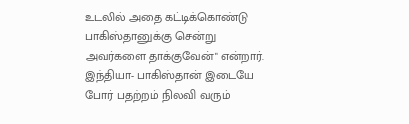உடலில் அதை கட்டிக்கொண்டு பாகிஸ்தானுக்கு சென்று அவர்களை தாக்குவேன்" என்றார். இந்தியா- பாகிஸ்தான் இடையே போர் பதற்றம் நிலவி வரும்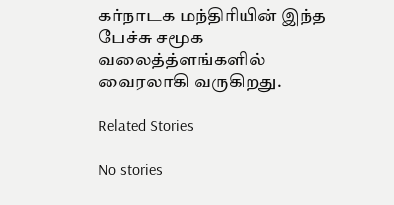கர்நாடக மந்திரியின் இந்த பேச்சு சமூக வலைத்த்ளங்களில் வைரலாகி வருகிறது.

Related Stories

No stories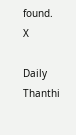found.
X

Daily Thanthi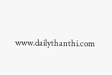www.dailythanthi.com